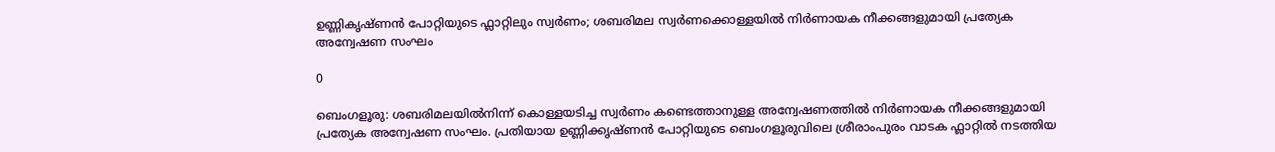ഉണ്ണികൃഷ്ണൻ പോറ്റിയുടെ ഫ്ലാറ്റിലും സ്വർണം; ശബരിമല സ്വർണക്കൊള്ളയിൽ നിർണായക നീക്കങ്ങളുമായി പ്രത്യേക അന്വേഷണ സംഘം

0

ബെംഗളൂരു: ശബരിമലയിൽനിന്ന് കൊള്ളയടിച്ച സ്വർണം കണ്ടെത്താനുള്ള അന്വേഷണത്തിൽ നിർണായക നീക്കങ്ങളുമായി പ്രത്യേക അന്വേഷണ സംഘം. പ്രതിയായ ഉണ്ണിക്കൃഷ്ണൻ പോറ്റിയുടെ ബെംഗളൂരുവിലെ ശ്രീരാംപുരം വാടക ഫ്ലാറ്റിൽ നടത്തിയ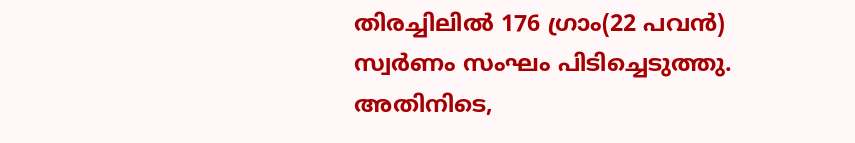തിരച്ചിലിൽ 176 ഗ്രാം(22 പവൻ) സ്വർണം സംഘം പിടിച്ചെടുത്തു. അതിനിടെ,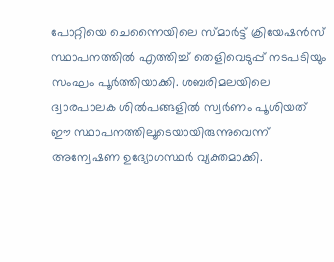പോറ്റിയെ ചെന്നൈയിലെ സ്മാർട്ട് ക്രിയേഷൻസ് സ്ഥാപനത്തിൽ എത്തിച്ച് തെളിവെടുപ്പ് നടപടിയും സംഘം പൂർത്തിയാക്കി. ശബരിമലയിലെ ദ്വാരപാലക ശിൽപങ്ങളിൽ സ്വർണം പൂശിയത് ഈ സ്ഥാപനത്തിലൂടെയായിരുന്നുവെന്ന് അന്വേഷണ ഉദ്യോഗസ്ഥർ വ്യക്തമാക്കി.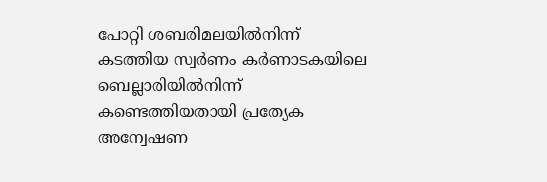പോറ്റി ശബരിമലയിൽനിന്ന് കടത്തിയ സ്വർണം കർണാടകയിലെ ബെല്ലാരിയിൽനിന്ന് കണ്ടെത്തിയതായി പ്രത്യേക അന്വേഷണ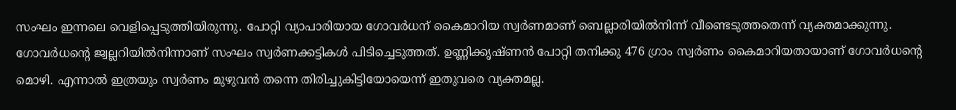സംഘം ഇന്നലെ വെളിപ്പെടുത്തിയിരുന്നു. പോറ്റി വ്യാപാരിയായ ഗോവർധന് കൈമാറിയ സ്വർണമാണ് ബെല്ലാരിയിൽനിന്ന് വീണ്ടെടുത്തതെന്ന് വ്യക്തമാക്കുന്നു. ഗോവർധന്റെ ജ്വല്ലറിയിൽനിന്നാണ് സംഘം സ്വർണക്കട്ടികൾ പിടിച്ചെടുത്തത്. ഉണ്ണിക്കൃഷ്ണൻ പോറ്റി തനിക്കു 476 ഗ്രാം സ്വർണം കൈമാറിയതായാണ് ഗോവർധന്റെ മൊഴി. എന്നാൽ ഇത്രയും സ്വർണം മുഴുവൻ തന്നെ തിരിച്ചുകിട്ടിയോയെന്ന് ഇതുവരെ വ്യക്തമല്ല.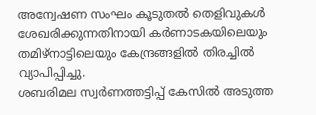അന്വേഷണ സംഘം കൂടുതൽ തെളിവുകൾ ശേഖരിക്കുന്നതിനായി കർണാടകയിലെയും തമിഴ്നാട്ടിലെയും കേന്ദ്രങ്ങളിൽ തിരച്ചിൽ വ്യാപിപ്പിച്ചു.
ശബരിമല സ്വർണത്തട്ടിപ്പ് കേസിൽ അടുത്ത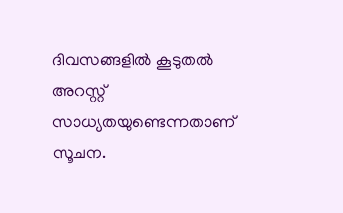ദിവസങ്ങളിൽ കൂടുതൽ അറസ്റ്റ് സാധ്യതയുണ്ടെന്നതാണ് സൂചന.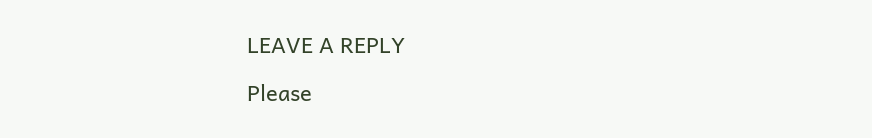LEAVE A REPLY

Please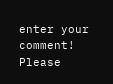enter your comment!
Please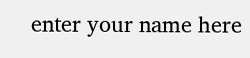enter your name here